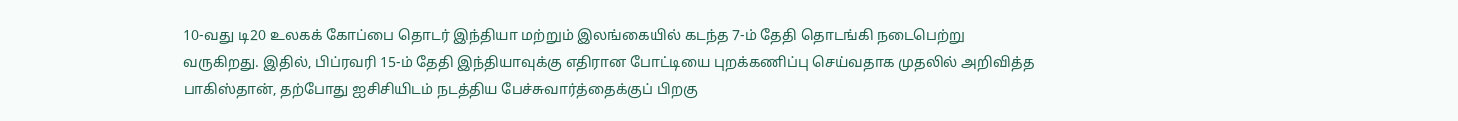10-வது டி20 உலகக் கோப்பை தொடர் இந்தியா மற்றும் இலங்கையில் கடந்த 7-ம் தேதி தொடங்கி நடைபெற்று வருகிறது. இதில், பிப்ரவரி 15-ம் தேதி இந்தியாவுக்கு எதிரான போட்டியை புறக்கணிப்பு செய்வதாக முதலில் அறிவித்த பாகிஸ்தான், தற்போது ஐசிசியிடம் நடத்திய பேச்சுவார்த்தைக்குப் பிறகு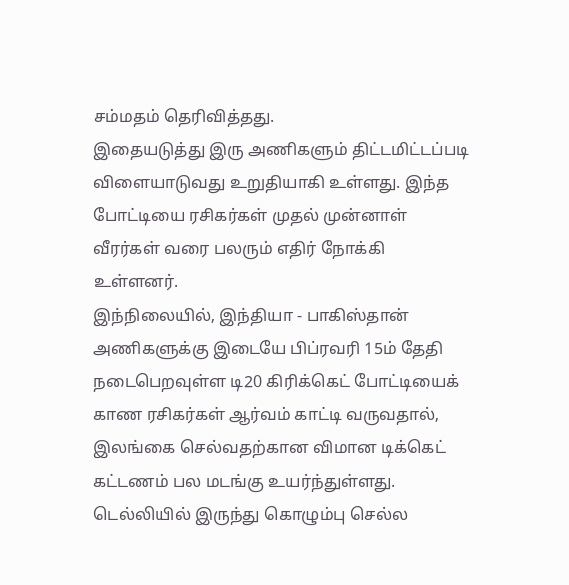சம்மதம் தெரிவித்தது.
இதையடுத்து இரு அணிகளும் திட்டமிட்டப்படி விளையாடுவது உறுதியாகி உள்ளது. இந்த போட்டியை ரசிகர்கள் முதல் முன்னாள் வீரர்கள் வரை பலரும் எதிர் நோக்கி உள்ளனர்.
இந்நிலையில், இந்தியா - பாகிஸ்தான் அணிகளுக்கு இடையே பிப்ரவரி 15ம் தேதி நடைபெறவுள்ள டி20 கிரிக்கெட் போட்டியைக் காண ரசிகர்கள் ஆர்வம் காட்டி வருவதால், இலங்கை செல்வதற்கான விமான டிக்கெட் கட்டணம் பல மடங்கு உயர்ந்துள்ளது.
டெல்லியில் இருந்து கொழும்பு செல்ல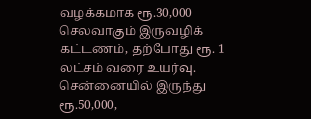வழக்கமாக ரூ.30,000 செலவாகும் இருவழிக் கட்டணம், தற்போது ரூ. 1 லட்சம் வரை உயர்வு. சென்னையில் இருந்து ரூ.50,000,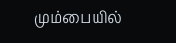மும்பையில்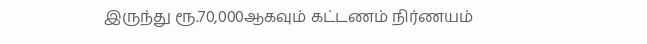இருந்து ரூ.70,000ஆகவும் கட்டணம் நிர்ணயம்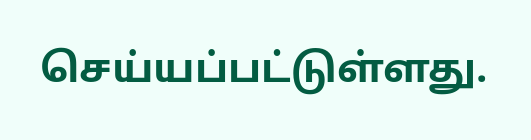செய்யப்பட்டுள்ளது.